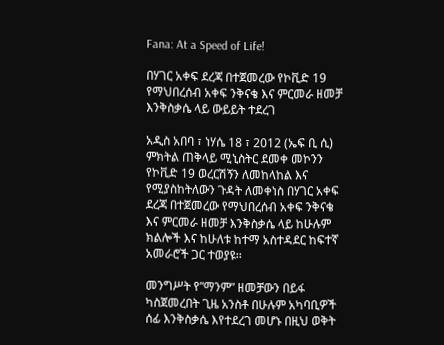Fana: At a Speed of Life!

በሃገር አቀፍ ደረጃ በተጀመረው የኮቪድ 19 የማህበረሰብ አቀፍ ንቅናቄ እና ምርመራ ዘመቻ እንቅስቃሴ ላይ ውይይት ተደረገ

አዲስ አበባ ፣ ነሃሴ 18 ፣ 2012 (ኤፍ ቢ ሲ) ምክትል ጠቅላይ ሚኒስትር ደመቀ መኮንን የኮቪድ 19 ወረርሽኝን ለመከላከል እና የሚያስከትለውን ጉዳት ለመቀነስ በሃገር አቀፍ ደረጃ በተጀመረው የማህበረሰብ አቀፍ ንቅናቄ እና ምርመራ ዘመቻ እንቅስቃሴ ላይ ከሁሉም ክልሎች እና ከሁለቱ ከተማ አስተዳደር ከፍተኛ አመራሮች ጋር ተወያዩ፡፡

መንግሥት የ”ማንም” ዘመቻውን በይፋ ካስጀመረበት ጊዜ አንስቶ በሁሉም አካባቢዎች ሰፊ እንቅስቃሴ እየተደረገ መሆኑ በዚህ ወቅት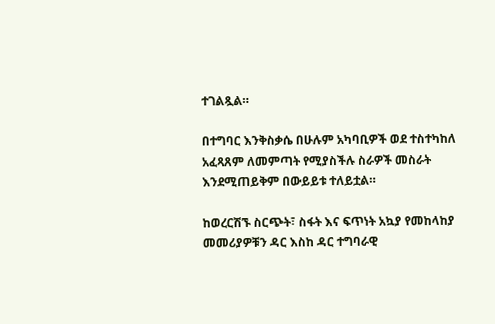ተገልጿል።

በተግባር እንቅስቃሴ በሁሉም አካባቢዎች ወደ ተስተካከለ አፈጻጸም ለመምጣት የሚያስችሉ ስራዎች መስራት እንደሚጠይቅም በውይይቱ ተለይቷል።

ከወረርሽኙ ስርጭት፣ ስፋት እና ፍጥነት አኳያ የመከላከያ መመሪያዎቹን ዳር እስከ ዳር ተግባራዊ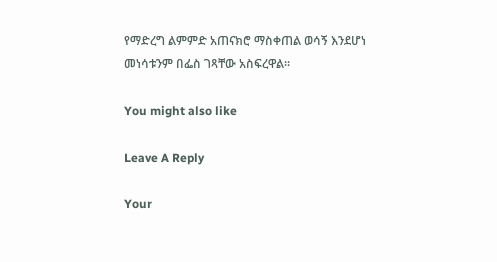የማድረግ ልምምድ አጠናክሮ ማስቀጠል ወሳኝ እንደሆነ መነሳቱንም በፌስ ገጻቸው አስፍረዋል፡፡

You might also like

Leave A Reply

Your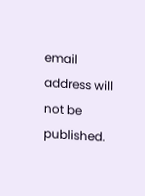email address will not be published.